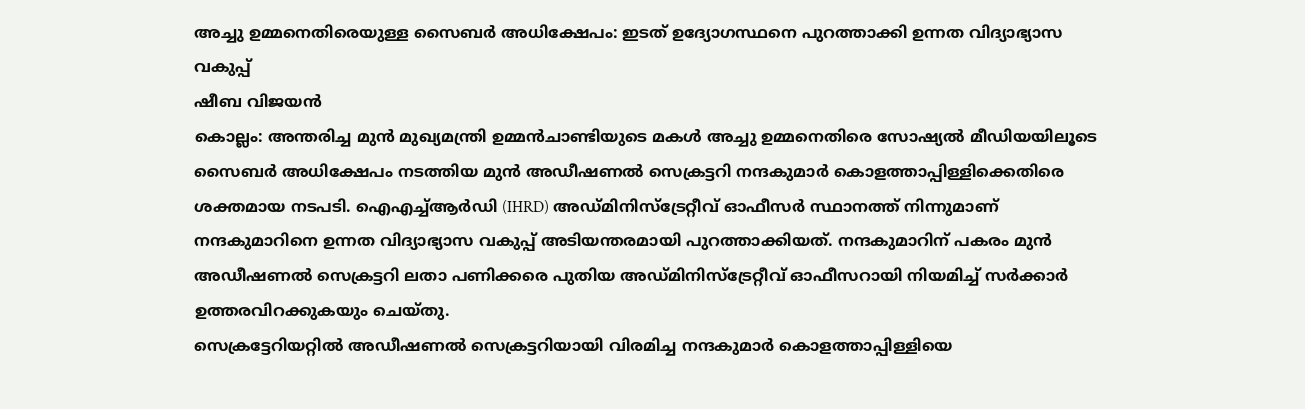അച്ചു ഉമ്മനെതിരെയുള്ള സൈബർ അധിക്ഷേപം: ഇടത് ഉദ്യോഗസ്ഥനെ പുറത്താക്കി ഉന്നത വിദ്യാഭ്യാസ വകുപ്പ്
ഷീബ വിജയൻ
കൊല്ലം: അന്തരിച്ച മുൻ മുഖ്യമന്ത്രി ഉമ്മൻചാണ്ടിയുടെ മകൾ അച്ചു ഉമ്മനെതിരെ സോഷ്യൽ മീഡിയയിലൂടെ സൈബർ അധിക്ഷേപം നടത്തിയ മുൻ അഡീഷണൽ സെക്രട്ടറി നന്ദകുമാർ കൊളത്താപ്പിള്ളിക്കെതിരെ ശക്തമായ നടപടി. ഐഎച്ച്ആർഡി (IHRD) അഡ്മിനിസ്ട്രേറ്റീവ് ഓഫീസർ സ്ഥാനത്ത് നിന്നുമാണ് നന്ദകുമാറിനെ ഉന്നത വിദ്യാഭ്യാസ വകുപ്പ് അടിയന്തരമായി പുറത്താക്കിയത്. നന്ദകുമാറിന് പകരം മുൻ അഡീഷണൽ സെക്രട്ടറി ലതാ പണിക്കരെ പുതിയ അഡ്മിനിസ്ട്രേറ്റീവ് ഓഫീസറായി നിയമിച്ച് സർക്കാർ ഉത്തരവിറക്കുകയും ചെയ്തു.
സെക്രട്ടേറിയറ്റിൽ അഡീഷണൽ സെക്രട്ടറിയായി വിരമിച്ച നന്ദകുമാർ കൊളത്താപ്പിള്ളിയെ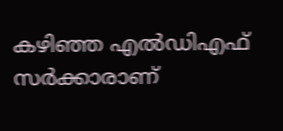കഴിഞ്ഞ എൽഡിഎഫ് സർക്കാരാണ്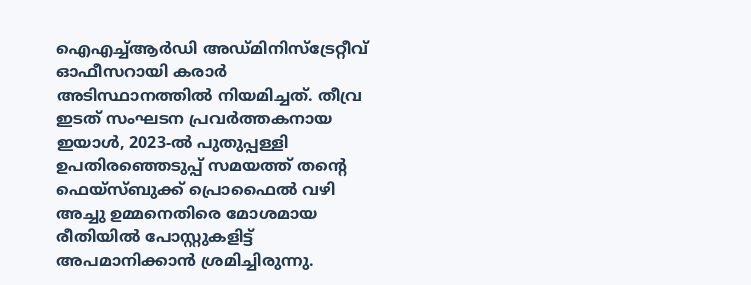ഐഎച്ച്ആർഡി അഡ്മിനിസ്ട്രേറ്റീവ് ഓഫീസറായി കരാർ അടിസ്ഥാനത്തിൽ നിയമിച്ചത്. തീവ്ര ഇടത് സംഘടന പ്രവർത്തകനായ ഇയാൾ, 2023-ൽ പുതുപ്പള്ളി ഉപതിരഞ്ഞെടുപ്പ് സമയത്ത് തന്റെ ഫെയ്സ്ബുക്ക് പ്രൊഫൈൽ വഴി അച്ചു ഉമ്മനെതിരെ മോശമായ രീതിയിൽ പോസ്റ്റുകളിട്ട് അപമാനിക്കാൻ ശ്രമിച്ചിരുന്നു.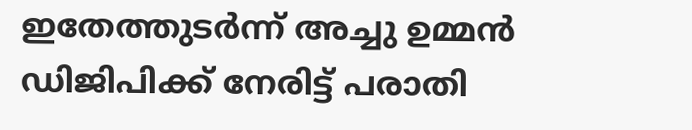ഇതേത്തുടർന്ന് അച്ചു ഉമ്മൻ ഡിജിപിക്ക് നേരിട്ട് പരാതി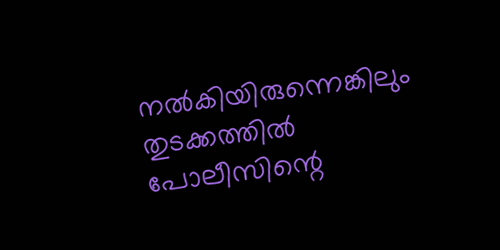നൽകിയിരുന്നെങ്കിലും തുടക്കത്തിൽ പോലീസിന്റെ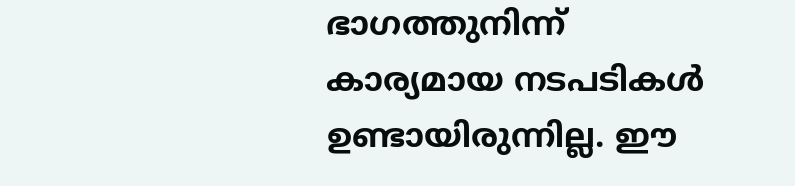ഭാഗത്തുനിന്ന് കാര്യമായ നടപടികൾ ഉണ്ടായിരുന്നില്ല. ഈ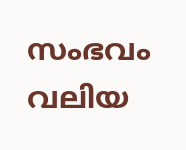സംഭവം വലിയ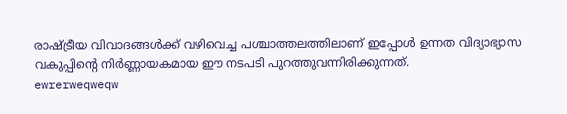രാഷ്ട്രീയ വിവാദങ്ങൾക്ക് വഴിവെച്ച പശ്ചാത്തലത്തിലാണ് ഇപ്പോൾ ഉന്നത വിദ്യാഭ്യാസ വകുപ്പിന്റെ നിർണ്ണായകമായ ഈ നടപടി പുറത്തുവന്നിരിക്കുന്നത്.
ewrerweqweqw